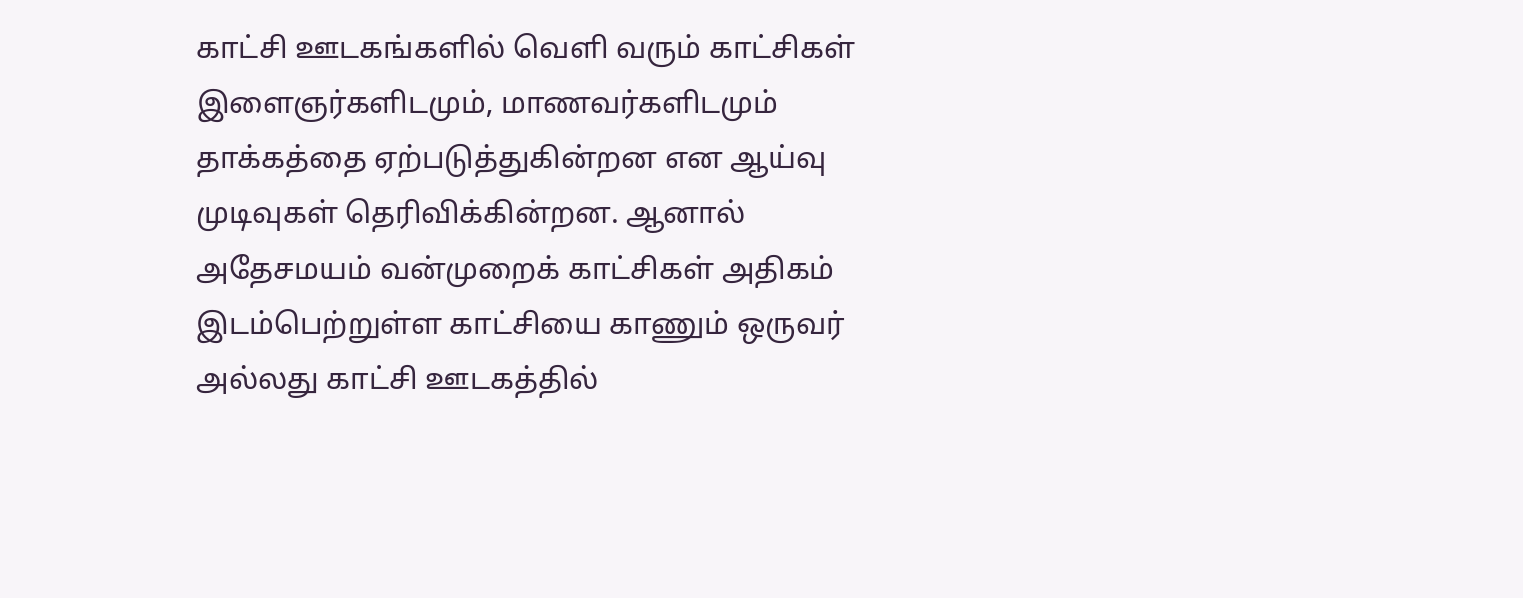காட்சி ஊடகங்களில் வெளி வரும் காட்சிகள் இளைஞர்களிடமும், மாணவர்களிடமும் தாக்கத்தை ஏற்படுத்துகின்றன என ஆய்வு முடிவுகள் தெரிவிக்கின்றன. ஆனால் அதேசமயம் வன்முறைக் காட்சிகள் அதிகம் இடம்பெற்றுள்ள காட்சியை காணும் ஒருவர் அல்லது காட்சி ஊடகத்தில்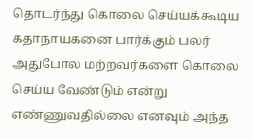தொடர்ந்து கொலை செய்யக்கூடிய கதாநாயகனை பார்க்கும் பலர் அதுபோல மற்றவர்களை கொலை செய்ய வேண்டும் என்று எண்ணுவதில்லை எனவும் அந்த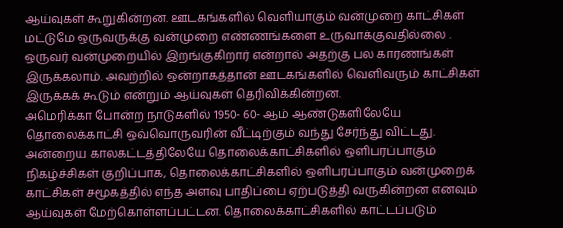ஆய்வுகள் கூறுகின்றன. ஊடகங்களில் வெளியாகும் வன்முறை காட்சிகள் மட்டுமே ஒருவருக்கு வன்முறை எண்ணங்களை உருவாக்குவதில்லை . ஒருவர் வன்முறையில் இறங்குகிறார் என்றால் அதற்கு பல காரணங்கள் இருக்கலாம். அவற்றில் ஒன்றாகத்தான் ஊடகங்களில் வெளிவரும் காட்சிகள் இருக்கக் கூடும் என்றும் ஆய்வுகள் தெரிவிக்கின்றன.
அமெரிக்கா போன்ற நாடுகளில் 1950- 60- ஆம் ஆண்டுகளிலேயே தொலைக்காட்சி ஒவ்வொருவரின் வீட்டிற்கும் வந்து சேர்ந்து விட்டது. அன்றைய காலகட்டத்திலேயே தொலைக்காட்சிகளில் ஒளிபரப்பாகும் நிகழ்ச்சிகள் குறிப்பாக, தொலைக்காட்சிகளில் ஒளிபரப்பாகும் வன்முறைக் காட்சிகள் சமூகத்தில் எந்த அளவு பாதிப்பை ஏற்படுத்தி வருகின்றன எனவும் ஆய்வுகள் மேற்கொள்ளப்பட்டன. தொலைக்காட்சிகளில் காட்டப்படும்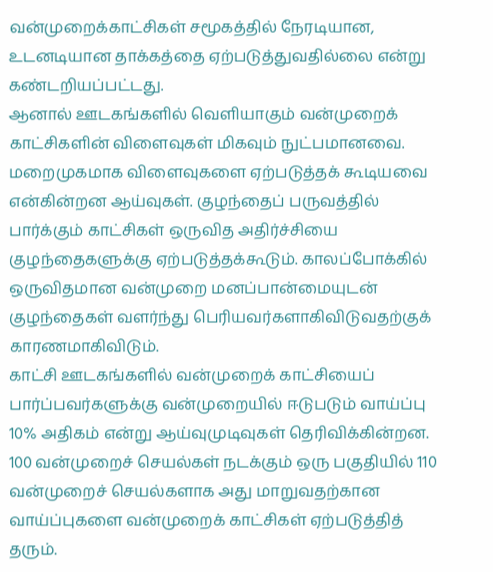வன்முறைக்காட்சிகள் சமூகத்தில் நேரடியான, உடனடியான தாக்கத்தை ஏற்படுத்துவதில்லை என்று கண்டறியப்பட்டது.
ஆனால் ஊடகங்களில் வெளியாகும் வன்முறைக் காட்சிகளின் விளைவுகள் மிகவும் நுட்பமானவை. மறைமுகமாக விளைவுகளை ஏற்படுத்தக் கூடியவை என்கின்றன ஆய்வுகள். குழந்தைப் பருவத்தில் பார்க்கும் காட்சிகள் ஒருவித அதிர்ச்சியை குழந்தைகளுக்கு ஏற்படுத்தக்கூடும். காலப்போக்கில் ஒருவிதமான வன்முறை மனப்பான்மையுடன் குழந்தைகள் வளர்ந்து பெரியவர்களாகிவிடுவதற்குக் காரணமாகிவிடும்.
காட்சி ஊடகங்களில் வன்முறைக் காட்சியைப் பார்ப்பவர்களுக்கு வன்முறையில் ஈடுபடும் வாய்ப்பு 10% அதிகம் என்று ஆய்வுமுடிவுகள் தெரிவிக்கின்றன. 100 வன்முறைச் செயல்கள் நடக்கும் ஒரு பகுதியில் 110 வன்முறைச் செயல்களாக அது மாறுவதற்கான வாய்ப்புகளை வன்முறைக் காட்சிகள் ஏற்படுத்தித் தரும்.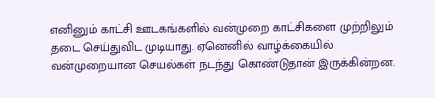எனினும் காட்சி ஊடகங்களில் வன்முறை காட்சிகளை முற்றிலும் தடை செய்துவிட முடியாது. ஏனெனில் வாழ்க்கையில் வன்முறையான செயல்கள் நடந்து கொண்டுதான் இருக்கின்றன.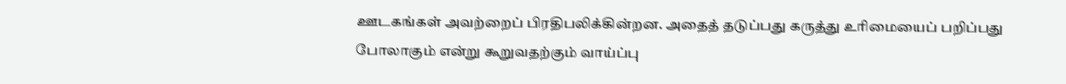ஊடகங்கள் அவற்றைப் பிரதிபலிக்கின்றன. அதைத் தடுப்பது கருத்து உரிமையைப் பறிப்பது போலாகும் என்று கூறுவதற்கும் வாய்ப்பு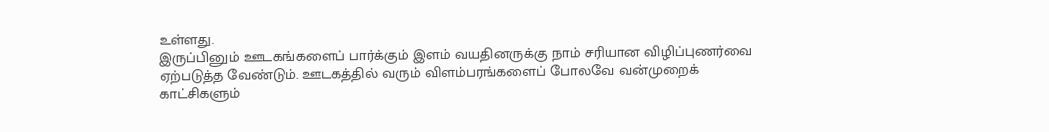உள்ளது.
இருப்பினும் ஊடகங்களைப் பார்க்கும் இளம் வயதினருக்கு நாம் சரியான விழிப்புணர்வை ஏற்படுத்த வேண்டும். ஊடகத்தில் வரும் விளம்பரங்களைப் போலவே வன்முறைக் காட்சிகளும்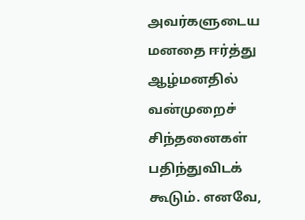அவர்களுடைய மனதை ஈர்த்து ஆழ்மனதில் வன்முறைச் சிந்தனைகள் பதிந்துவிடக் கூடும். எனவே,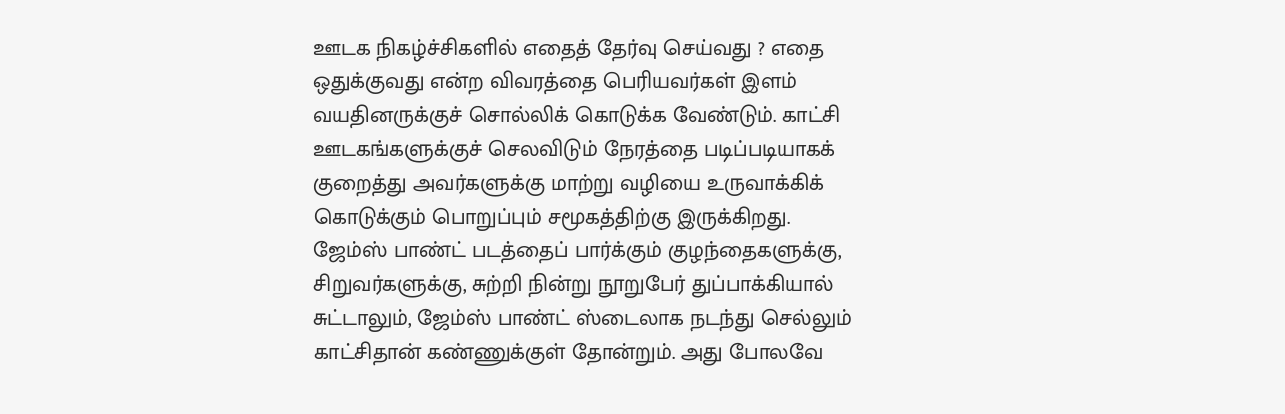ஊடக நிகழ்ச்சிகளில் எதைத் தேர்வு செய்வது ? எதை ஒதுக்குவது என்ற விவரத்தை பெரியவர்கள் இளம் வயதினருக்குச் சொல்லிக் கொடுக்க வேண்டும். காட்சி ஊடகங்களுக்குச் செலவிடும் நேரத்தை படிப்படியாகக் குறைத்து அவர்களுக்கு மாற்று வழியை உருவாக்கிக் கொடுக்கும் பொறுப்பும் சமூகத்திற்கு இருக்கிறது.
ஜேம்ஸ் பாண்ட் படத்தைப் பார்க்கும் குழந்தைகளுக்கு, சிறுவர்களுக்கு, சுற்றி நின்று நூறுபேர் துப்பாக்கியால் சுட்டாலும், ஜேம்ஸ் பாண்ட் ஸ்டைலாக நடந்து செல்லும் காட்சிதான் கண்ணுக்குள் தோன்றும். அது போலவே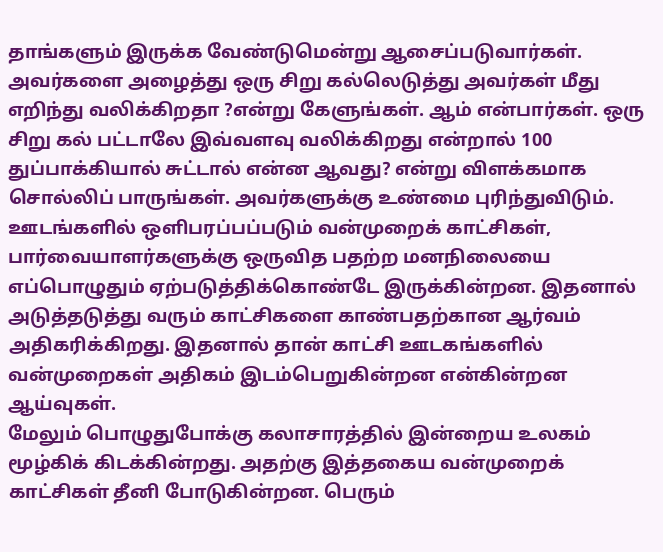தாங்களும் இருக்க வேண்டுமென்று ஆசைப்படுவார்கள். அவர்களை அழைத்து ஒரு சிறு கல்லெடுத்து அவர்கள் மீது எறிந்து வலிக்கிறதா ?என்று கேளுங்கள். ஆம் என்பார்கள். ஒரு சிறு கல் பட்டாலே இவ்வளவு வலிக்கிறது என்றால் 100 துப்பாக்கியால் சுட்டால் என்ன ஆவது? என்று விளக்கமாக சொல்லிப் பாருங்கள். அவர்களுக்கு உண்மை புரிந்துவிடும்.
ஊடங்களில் ஒளிபரப்பப்படும் வன்முறைக் காட்சிகள், பார்வையாளர்களுக்கு ஒருவித பதற்ற மனநிலையை எப்பொழுதும் ஏற்படுத்திக்கொண்டே இருக்கின்றன. இதனால் அடுத்தடுத்து வரும் காட்சிகளை காண்பதற்கான ஆர்வம் அதிகரிக்கிறது. இதனால் தான் காட்சி ஊடகங்களில் வன்முறைகள் அதிகம் இடம்பெறுகின்றன என்கின்றன ஆய்வுகள்.
மேலும் பொழுதுபோக்கு கலாசாரத்தில் இன்றைய உலகம் மூழ்கிக் கிடக்கின்றது. அதற்கு இத்தகைய வன்முறைக் காட்சிகள் தீனி போடுகின்றன. பெரும்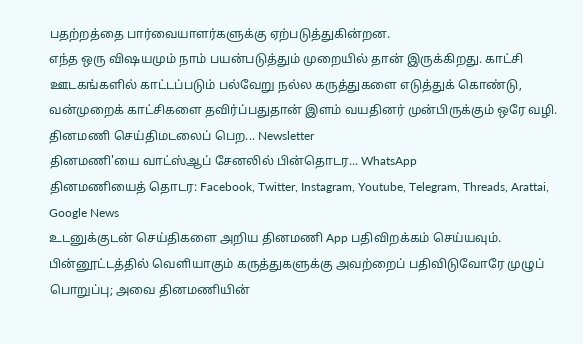பதற்றத்தை பார்வையாளர்களுக்கு ஏற்படுத்துகின்றன.
எந்த ஒரு விஷயமும் நாம் பயன்படுத்தும் முறையில் தான் இருக்கிறது. காட்சி ஊடகங்களில் காட்டப்படும் பல்வேறு நல்ல கருத்துகளை எடுத்துக் கொண்டு, வன்முறைக் காட்சிகளை தவிர்ப்பதுதான் இளம் வயதினர் முன்பிருக்கும் ஒரே வழி.
தினமணி செய்திமடலைப் பெற... Newsletter
தினமணி'யை வாட்ஸ்ஆப் சேனலில் பின்தொடர... WhatsApp
தினமணியைத் தொடர: Facebook, Twitter, Instagram, Youtube, Telegram, Threads, Arattai, Google News
உடனுக்குடன் செய்திகளை அறிய தினமணி App பதிவிறக்கம் செய்யவும்.
பின்னூட்டத்தில் வெளியாகும் கருத்துகளுக்கு அவற்றைப் பதிவிடுவோரே முழுப் பொறுப்பு; அவை தினமணியின்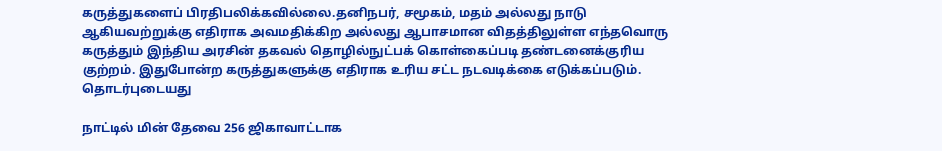கருத்துகளைப் பிரதிபலிக்கவில்லை.தனிநபர், சமூகம், மதம் அல்லது நாடு ஆகியவற்றுக்கு எதிராக அவமதிக்கிற அல்லது ஆபாசமான விதத்திலுள்ள எந்தவொரு கருத்தும் இந்திய அரசின் தகவல் தொழில்நுட்பக் கொள்கைப்படி தண்டனைக்குரிய குற்றம். இதுபோன்ற கருத்துகளுக்கு எதிராக உரிய சட்ட நடவடிக்கை எடுக்கப்படும்.
தொடர்புடையது

நாட்டில் மின் தேவை 256 ஜிகாவாட்டாக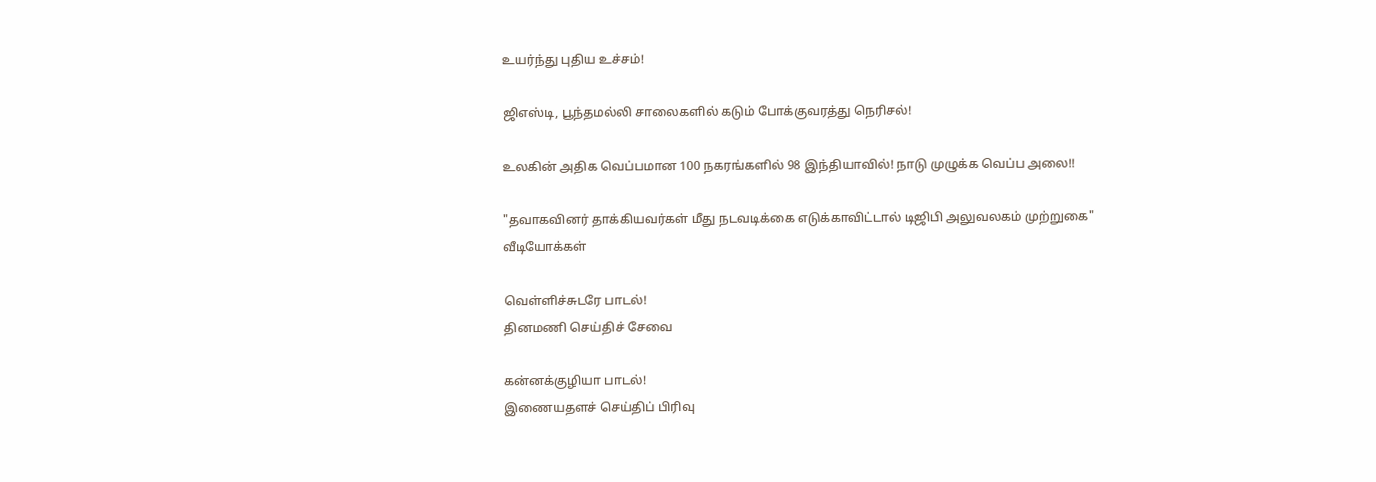உயர்ந்து புதிய உச்சம்!

ஜிஎஸ்டி, பூந்தமல்லி சாலைகளில் கடும் போக்குவரத்து நெரிசல்!

உலகின் அதிக வெப்பமான 100 நகரங்களில் 98 இந்தியாவில்! நாடு முழுக்க வெப்ப அலை!!

"தவாகவினர் தாக்கியவர்கள் மீது நடவடிக்கை எடுக்காவிட்டால் டிஜிபி அலுவலகம் முற்றுகை"
வீடியோக்கள்

வெள்ளிச்சுடரே பாடல்!
தினமணி செய்திச் சேவை

கன்னக்குழியா பாடல்!
இணையதளச் செய்திப் பிரிவு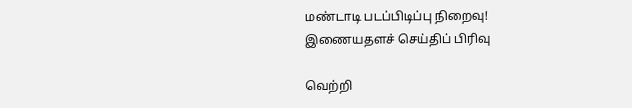மண்டாடி படப்பிடிப்பு நிறைவு!
இணையதளச் செய்திப் பிரிவு

வெற்றி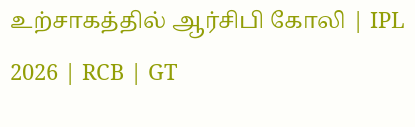உற்சாகத்தில் ஆர்சிபி கோலி | IPL 2026 | RCB | GT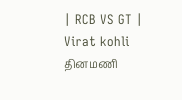| RCB VS GT | Virat kohli
தினமணி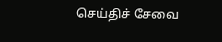செய்திச் சேவை